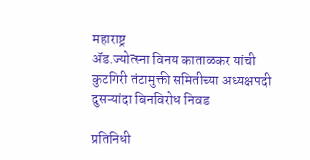महाराष्ट्र
ॲड.ज्योत्स्ना विनय काताळकर यांची कुटगिरी तंटामुक्ती समितीच्या अध्यक्षपदी दुसऱ्यांदा बिनविरोध निवड

प्रतिनिधी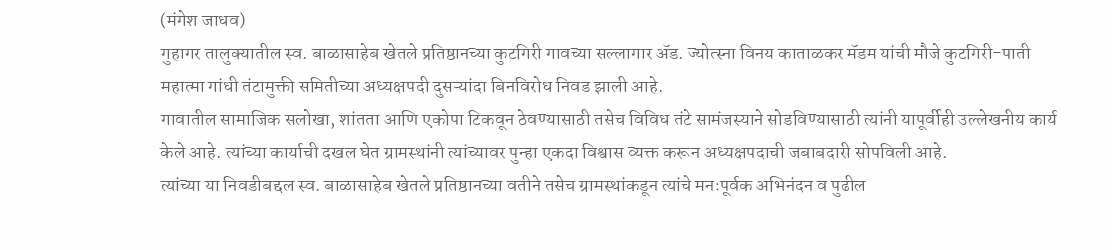(मंगेश जाधव)
गुहागर तालुक्यातील स्व. बाळासाहेब खेतले प्रतिष्ठानच्या कुटगिरी गावच्या सल्लागार ॲड. ज्योत्स्ना विनय काताळकर मॅडम यांची मौजे कुटगिरी-पाती महात्मा गांधी तंटामुक्ती समितीच्या अध्यक्षपदी दुसऱ्यांदा बिनविरोध निवड झाली आहे.
गावातील सामाजिक सलोखा, शांतता आणि एकोपा टिकवून ठेवण्यासाठी तसेच विविध तंटे सामंजस्याने सोडविण्यासाठी त्यांनी यापूर्वीही उल्लेखनीय कार्य केले आहे. त्यांच्या कार्याची दखल घेत ग्रामस्थांनी त्यांच्यावर पुन्हा एकदा विश्वास व्यक्त करून अध्यक्षपदाची जबाबदारी सोपविली आहे.
त्यांच्या या निवडीबद्दल स्व. बाळासाहेब खेतले प्रतिष्ठानच्या वतीने तसेच ग्रामस्थांकडून त्यांचे मनःपूर्वक अभिनंदन व पुढील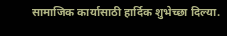सामाजिक कार्यासाठी हार्दिक शुभेच्छा दिल्या.